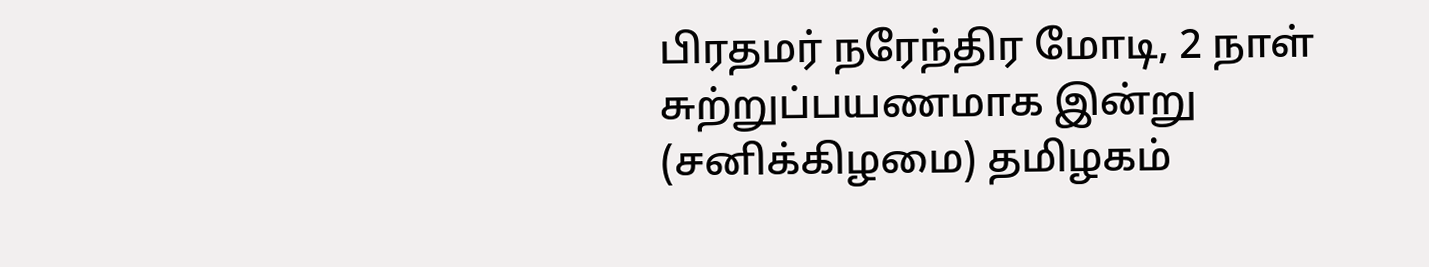பிரதமர் நரேந்திர மோடி, 2 நாள் சுற்றுப்பயணமாக இன்று (சனிக்கிழமை) தமிழகம்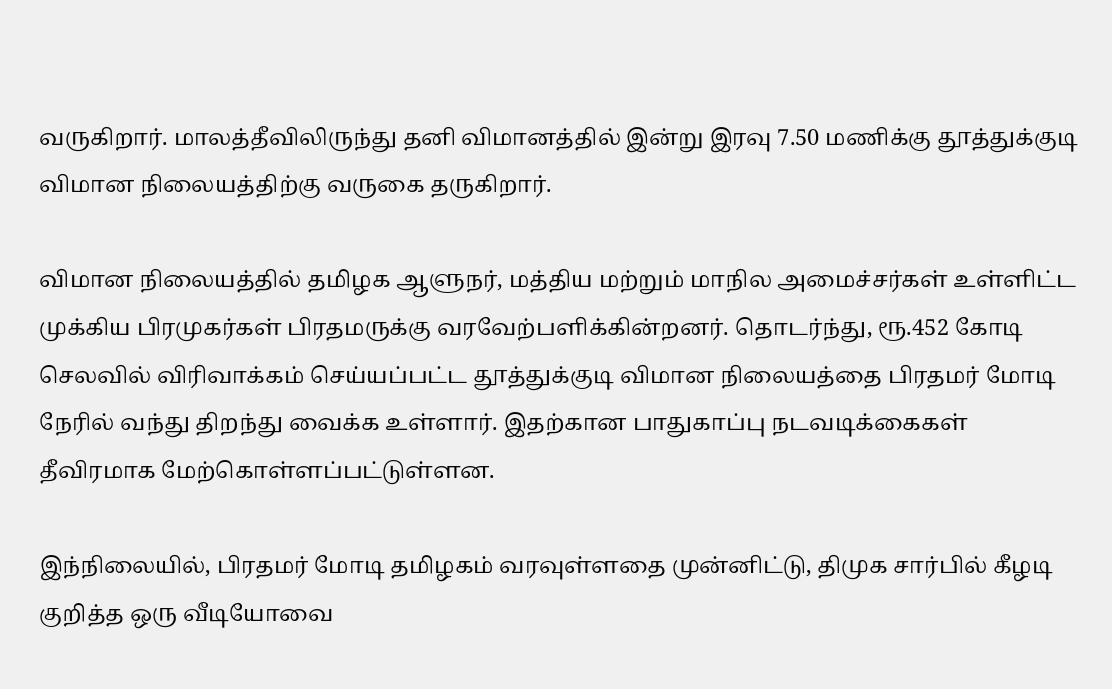வருகிறார். மாலத்தீவிலிருந்து தனி விமானத்தில் இன்று இரவு 7.50 மணிக்கு தூத்துக்குடி விமான நிலையத்திற்கு வருகை தருகிறார்.

விமான நிலையத்தில் தமிழக ஆளுநர், மத்திய மற்றும் மாநில அமைச்சர்கள் உள்ளிட்ட முக்கிய பிரமுகர்கள் பிரதமருக்கு வரவேற்பளிக்கின்றனர். தொடர்ந்து, ரூ.452 கோடி செலவில் விரிவாக்கம் செய்யப்பட்ட தூத்துக்குடி விமான நிலையத்தை பிரதமர் மோடி நேரில் வந்து திறந்து வைக்க உள்ளார். இதற்கான பாதுகாப்பு நடவடிக்கைகள் தீவிரமாக மேற்கொள்ளப்பட்டுள்ளன.

இந்நிலையில், பிரதமர் மோடி தமிழகம் வரவுள்ளதை முன்னிட்டு, திமுக சார்பில் கீழடி குறித்த ஒரு வீடியோவை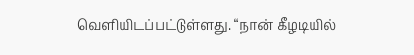வெளியிடப்பட்டுள்ளது. “நான் கீழடியில்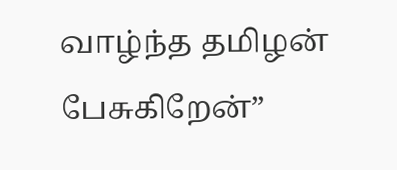வாழ்ந்த தமிழன் பேசுகிறேன்”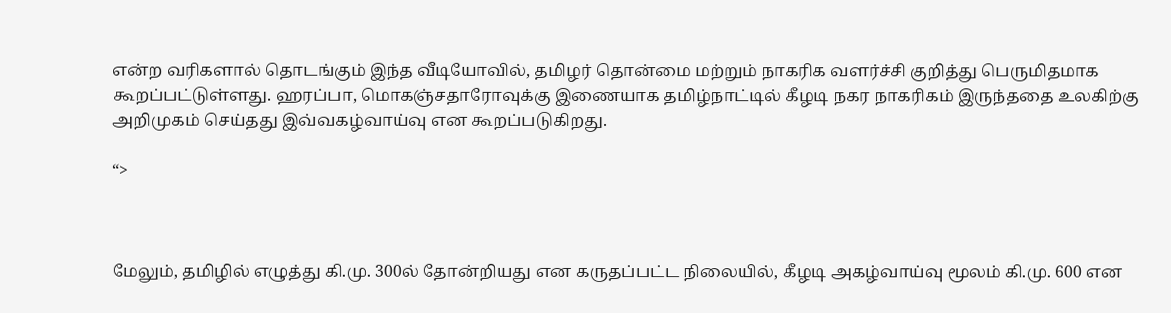என்ற வரிகளால் தொடங்கும் இந்த வீடியோவில், தமிழர் தொன்மை மற்றும் நாகரிக வளர்ச்சி குறித்து பெருமிதமாக கூறப்பட்டுள்ளது. ஹரப்பா, மொகஞ்சதாரோவுக்கு இணையாக தமிழ்நாட்டில் கீழடி நகர நாகரிகம் இருந்ததை உலகிற்கு அறிமுகம் செய்தது இவ்வகழ்வாய்வு என கூறப்படுகிறது.

“>



மேலும், தமிழில் எழுத்து கி.மு. 300ல் தோன்றியது என கருதப்பட்ட நிலையில், கீழடி அகழ்வாய்வு மூலம் கி.மு. 600 என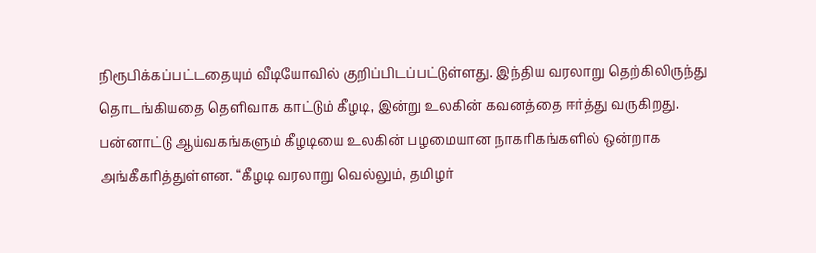நிரூபிக்கப்பட்டதையும் வீடியோவில் குறிப்பிடப்பட்டுள்ளது. இந்திய வரலாறு தெற்கிலிருந்து தொடங்கியதை தெளிவாக காட்டும் கீழடி, இன்று உலகின் கவனத்தை ஈர்த்து வருகிறது. பன்னாட்டு ஆய்வகங்களும் கீழடியை உலகின் பழமையான நாகரிகங்களில் ஒன்றாக அங்கீகரித்துள்ளன. “கீழடி வரலாறு வெல்லும், தமிழர்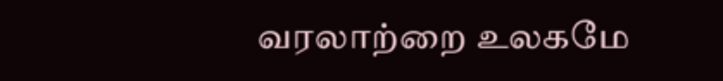வரலாற்றை உலகமே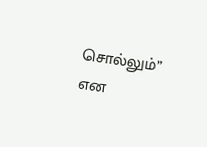சொல்லும்” என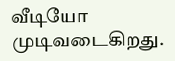வீடியோ முடிவடைகிறது.